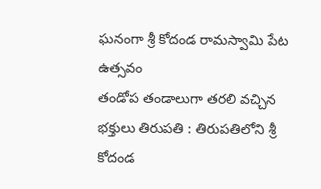ఘనంగా శ్రీ కోదండ రామస్వామి పేట ఉత్సవం
తండోప తండాలుగా తరలి వచ్చిన భక్తులు తిరుపతి : తిరుపతిలోని శ్రీ కోదండ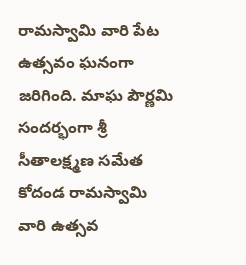రామస్వామి వారి పేట ఉత్సవం ఘనంగా జరిగింది. మాఘ పౌర్ణమి సందర్భంగా శ్రీ సీతాలక్ష్మణ సమేత కోదండ రామస్వామి వారి ఉత్సవ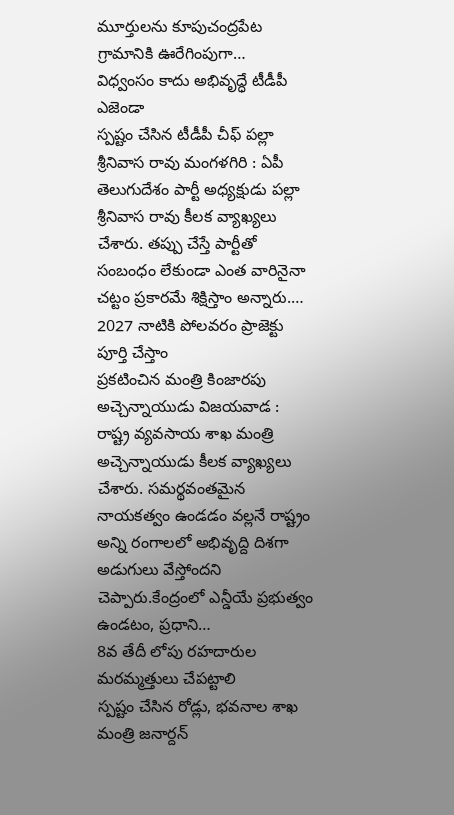మూర్తులను కూపుచంద్రపేట గ్రామానికి ఊరేగింపుగా…
విధ్వంసం కాదు అభివృద్ధే టీడీపీ ఎజెండా
స్పష్టం చేసిన టీడీపీ చీఫ్ పల్లా శ్రీనివాస రావు మంగళగిరి : ఏపీ తెలుగుదేశం పార్టీ అధ్యక్షుడు పల్లా శ్రీనివాస రావు కీలక వ్యాఖ్యలు చేశారు. తప్పు చేస్తే పార్టీతో సంబంధం లేకుండా ఎంత వారినైనా చట్టం ప్రకారమే శిక్షిస్తాం అన్నారు.…
2027 నాటికి పోలవరం ప్రాజెక్టు పూర్తి చేస్తాం
ప్రకటించిన మంత్రి కింజారపు అచ్చెన్నాయుడు విజయవాడ : రాష్ట్ర వ్యవసాయ శాఖ మంత్రి అచ్చెన్నాయుడు కీలక వ్యాఖ్యలు చేశారు. సమర్థవంతమైన నాయకత్వం ఉండడం వల్లనే రాష్ట్రం అన్ని రంగాలలో అభివృద్ది దిశగా అడుగులు వేస్తోందని చెప్పారు.కేంద్రంలో ఎన్డీయే ప్రభుత్వం ఉండటం, ప్రధాని…
8వ తేదీ లోపు రహదారుల మరమ్మత్తులు చేపట్టాలి
స్పష్టం చేసిన రోడ్లు, భవనాల శాఖ మంత్రి జనార్దన్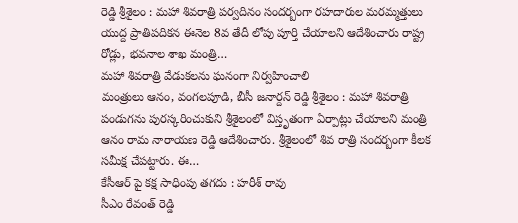రెడ్డి శ్రీశైలం : మహా శివరాత్రి పర్వదినం సందర్బంగా రహదారుల మరమ్మత్తులు యుద్ద ప్రాతిపదికన ఈనెల 8వ తేదీ లోపు పూర్తి చేయాలని ఆదేశించారు రాష్ట్ర రోడ్లు, భవనాల శాఖ మంత్రి…
మహా శివరాత్రి వేడుకలను ఘనంగా నిర్వహించాలి
మంత్రులు ఆనం, వంగలపూడి, బీసీ జనార్దన్ రెడ్డి శ్రీశైలం : మహా శివరాత్రి పండుగను పురస్కరించుకుని శ్రీశైలంలో విస్తృతంగా ఏర్పాట్లు చేయాలని మంత్రి ఆనం రామ నారాయణ రెడ్డి ఆదేశించారు. శ్రీశైలంలో శివ రాత్రి సందర్బంగా కీలక సమీక్ష చేపట్టారు. ఈ…
కేసీఆర్ పై కక్ష సాధింపు తగదు : హరీశ్ రావు
సీఎం రేవంత్ రెడ్డి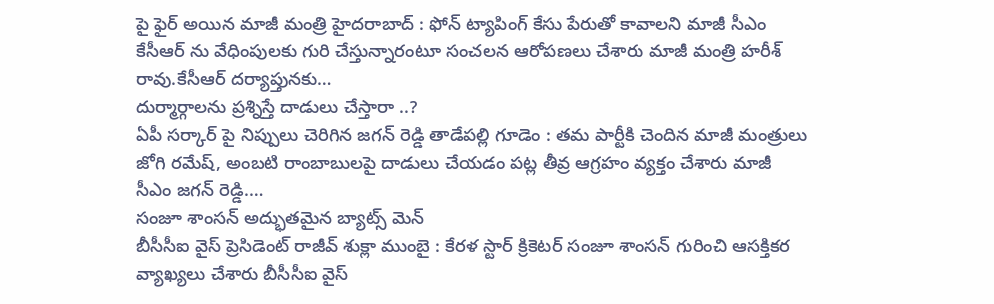పై ఫైర్ అయిన మాజీ మంత్రి హైదరాబాద్ : ఫోన్ ట్యాపింగ్ కేసు పేరుతో కావాలని మాజీ సీఎం కేసీఆర్ ను వేధింపులకు గురి చేస్తున్నారంటూ సంచలన ఆరోపణలు చేశారు మాజీ మంత్రి హరీశ్ రావు.కేసీఆర్ దర్యాప్తునకు…
దుర్మార్గాలను ప్రశ్నిస్తే దాడులు చేస్తారా ..?
ఏపీ సర్కార్ పై నిప్పులు చెరిగిన జగన్ రెడ్డి తాడేపల్లి గూడెం : తమ పార్టీకి చెందిన మాజీ మంత్రులు జోగి రమేష్, అంబటి రాంబాబులపై దాడులు చేయడం పట్ల తీవ్ర ఆగ్రహం వ్యక్తం చేశారు మాజీ సీఎం జగన్ రెడ్డి.…
సంజూ శాంసన్ అద్భుతమైన బ్యాట్స్ మెన్
బీసీసీఐ వైస్ ప్రెసిడెంట్ రాజీవ్ శుక్లా ముంబై : కేరళ స్టార్ క్రికెటర్ సంజూ శాంసన్ గురించి ఆసక్తికర వ్యాఖ్యలు చేశారు బీసీసీఐ వైస్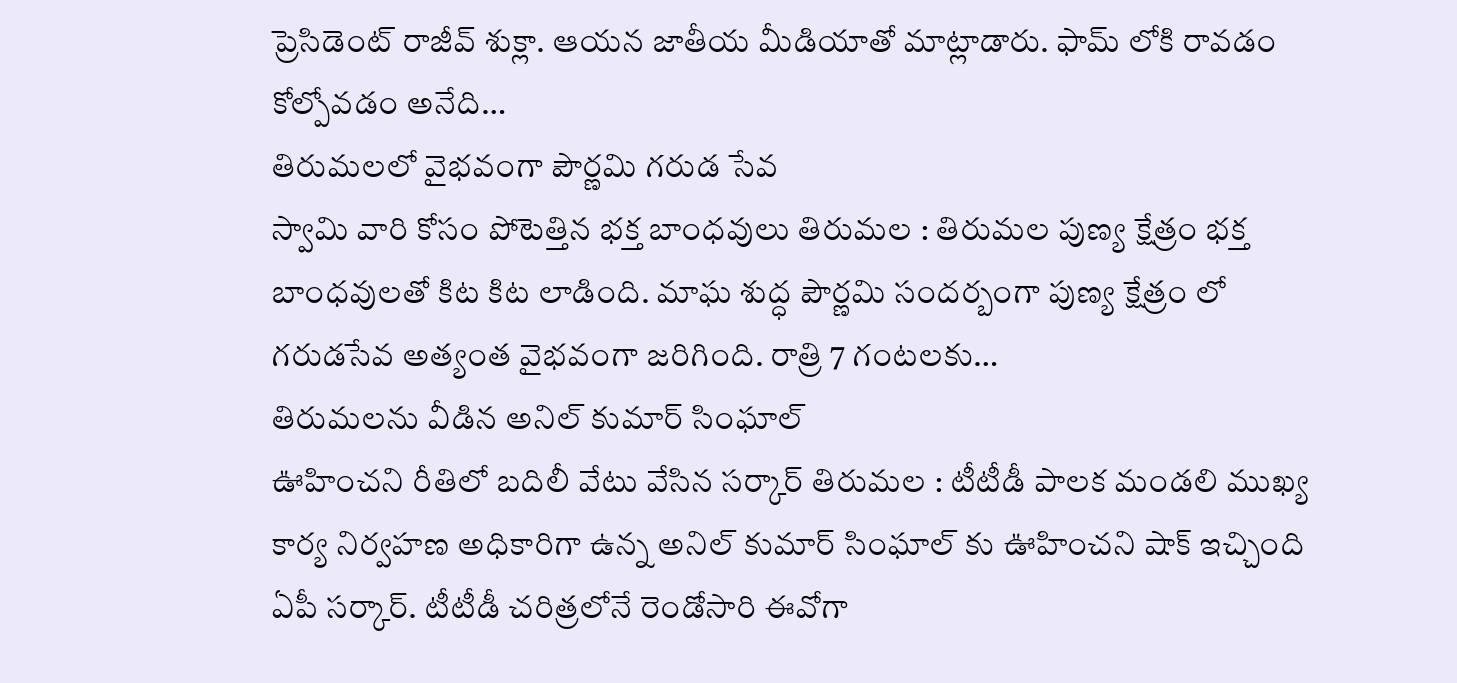ప్రెసిడెంట్ రాజీవ్ శుక్లా. ఆయన జాతీయ మీడియాతో మాట్లాడారు. ఫామ్ లోకి రావడం కోల్పోవడం అనేది…
తిరుమలలో వైభవంగా పౌర్ణమి గరుడ సేవ
స్వామి వారి కోసం పోటెత్తిన భక్త బాంధవులు తిరుమల : తిరుమల పుణ్య క్షేత్రం భక్త బాంధవులతో కిట కిట లాడింది. మాఘ శుద్ధ పౌర్ణమి సందర్బంగా పుణ్య క్షేత్రం లో గరుడసేవ అత్యంత వైభవంగా జరిగింది. రాత్రి 7 గంటలకు…
తిరుమలను వీడిన అనిల్ కుమార్ సింఘాల్
ఊహించని రీతిలో బదిలీ వేటు వేసిన సర్కార్ తిరుమల : టీటీడీ పాలక మండలి ముఖ్య కార్య నిర్వహణ అధికారిగా ఉన్న అనిల్ కుమార్ సింఘాల్ కు ఊహించని షాక్ ఇచ్చింది ఏపీ సర్కార్. టీటీడీ చరిత్రలోనే రెండోసారి ఈవోగా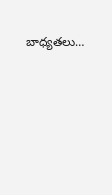బాధ్యతలు…